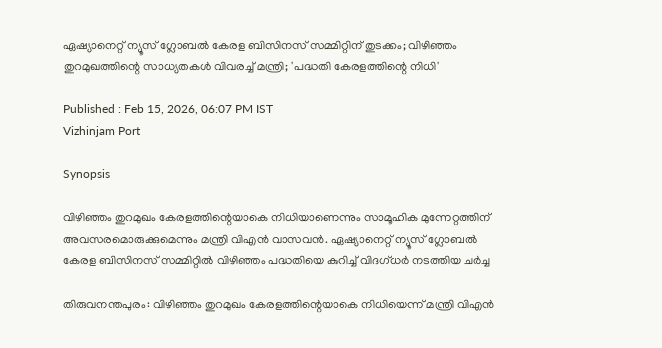ഏഷ്യാനെറ്റ് ന്യൂസ് ഗ്ലോബൽ കേരള ബിസിനസ് സമ്മിറ്റിന് തുടക്കം; വിഴിഞ്ഞം തുറമുഖത്തിന്റെ സാധ്യതകൾ വിവരച്ച് മന്ത്രി; 'പദ്ധതി കേരളത്തിന്റെ നിധി'

Published : Feb 15, 2026, 06:07 PM IST
Vizhinjam Port

Synopsis

വിഴിഞ്ഞം തുറമുഖം കേരളത്തിന്റെയാകെ നിധിയാണെന്നും സാമൂഹിക മുന്നേറ്റത്തിന് അവസരമൊരുക്കുമെന്നും മന്ത്രി വിഎൻ വാസവൻ. ഏഷ്യാനെറ്റ് ന്യൂസ് ഗ്ലോബൽ കേരള ബിസിനസ് സമ്മിറ്റിൽ വിഴിഞ്ഞം പദ്ധതിയെ കുറിച്ച് വിദഗ്‌ധർ നടത്തിയ ചർച്ച

തിരുവനന്തപുരം: വിഴിഞ്ഞം തുറമുഖം കേരളത്തിന്റെയാകെ നിധിയെന്ന് മന്ത്രി വിഎൻ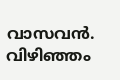വാസവൻ. വിഴിഞ്ഞം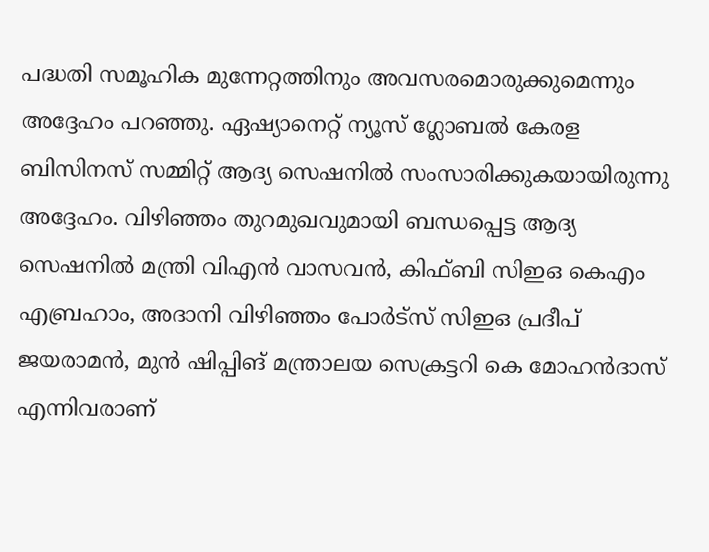പദ്ധതി സമൂഹിക മുന്നേറ്റത്തിനും അവസരമൊരുക്കുമെന്നും അദ്ദേഹം പറഞ്ഞു. ഏഷ്യാനെറ്റ് ന്യൂസ് ഗ്ലോബൽ കേരള ബിസിനസ് സമ്മിറ്റ് ആദ്യ സെഷനിൽ സംസാരിക്കുകയായിരുന്നു അദ്ദേഹം. വിഴിഞ്ഞം തുറമുഖവുമായി ബന്ധപ്പെട്ട ആദ്യ സെഷനിൽ മന്ത്രി വിഎൻ വാസവൻ, കിഫ്ബി സിഇഒ കെഎം എബ്രഹാം, അദാനി വിഴിഞ്ഞം പോർട്‌സ് സിഇഒ പ്രദീപ് ജയരാമൻ, മുൻ ഷിപ്പിങ് മന്ത്രാലയ സെക്രട്ടറി കെ മോഹൻദാസ് എന്നിവരാണ്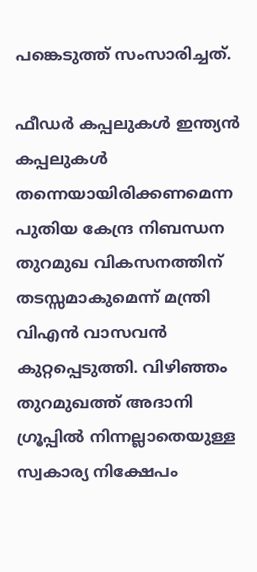പങ്കെടുത്ത് സംസാരിച്ചത്.

ഫീഡർ കപ്പലുകൾ ഇന്ത്യൻ കപ്പലുകൾ തന്നെയായിരിക്കണമെന്ന പുതിയ കേന്ദ്ര നിബന്ധന തുറമുഖ വികസനത്തിന് തടസ്സമാകുമെന്ന് മന്ത്രി വിഎൻ വാസവൻ കുറ്റപ്പെടുത്തി. വിഴിഞ്ഞം തുറമുഖത്ത് അദാനി ഗ്രൂപ്പിൽ നിന്നല്ലാതെയുള്ള സ്വകാര്യ നിക്ഷേപം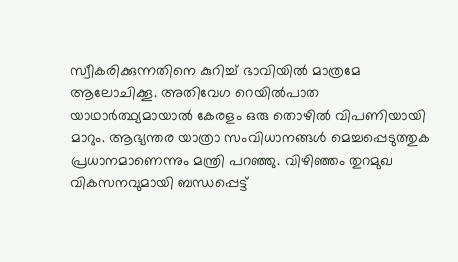സ്വീകരിക്കുന്നതിനെ കുറിച്ച് ഭാവിയിൽ മാത്രമേ ആലോചിക്കൂ. അതിവേഗ റെയിൽപാത യാഥാർത്ഥ്യമായാൽ കേരളം ഒരു തൊഴിൽ വിപണിയായി മാറും. ആഭ്യന്തര യാത്രാ സംവിധാനങ്ങൾ മെച്ചപ്പെടുത്തുക പ്രധാനമാണെന്നും മന്ത്രി പറഞ്ഞു. വിഴിഞ്ഞം തുറമുഖ വികസനവുമായി ബന്ധപ്പെട്ട്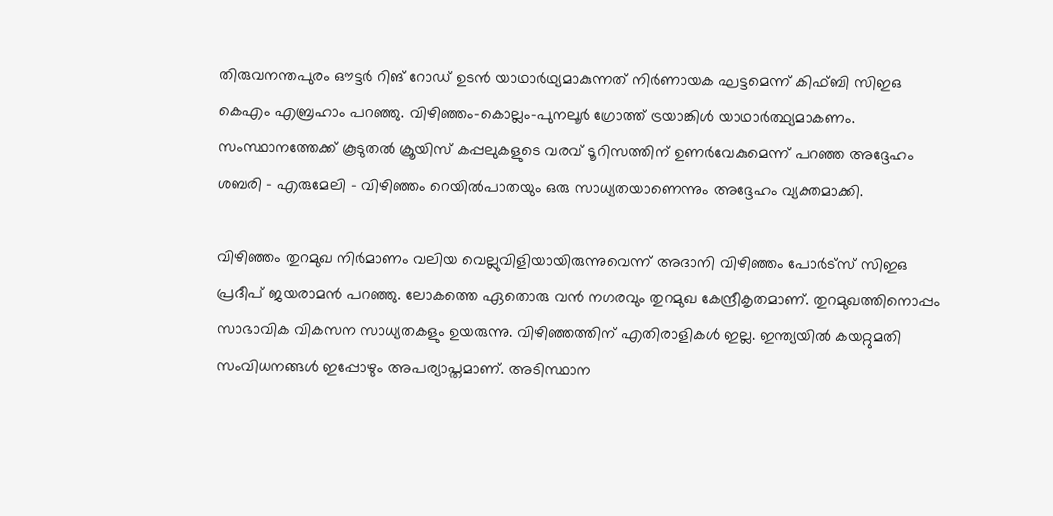തിരുവനന്തപുരം ഔട്ടർ റിങ് റോഡ് ഉടൻ യാഥാർഥ്യമാകുന്നത് നിർണായക ഘട്ടമെന്ന് കിഫ്ബി സിഇഒ കെഎം എബ്രഹാം പറഞ്ഞു. വിഴിഞ്ഞം-കൊല്ലം-പുനലൂർ ഗ്രോത്ത് ട്രയാങ്കിൾ യാഥാർത്ഥ്യമാകണം. സംസ്ഥാനത്തേക്ക് കൂടുതൽ ക്രൂയിസ് കപ്പലുകളുടെ വരവ് ടൂറിസത്തിന് ഉണർവേകുമെന്ന് പറഞ്ഞ അദ്ദേഹം ശബരി - എരുമേലി - വിഴിഞ്ഞം റെയിൽപാതയും ഒരു സാധ്യതയാണെന്നും അദ്ദേഹം വ്യക്തമാക്കി.

വിഴിഞ്ഞം തുറമുഖ നിർമാണം വലിയ വെല്ലുവിളിയായിരുന്നുവെന്ന് അദാനി വിഴിഞ്ഞം പോർട്‌സ് സിഇഒ പ്രദീപ് ജയരാമൻ പറഞ്ഞു. ലോകത്തെ ഏതൊരു വൻ നഗരവും തുറമുഖ കേന്ദ്രീകൃതമാണ്. തുറമുഖത്തിനൊപ്പം സാഭാവിക വികസന സാധ്യതകളും ഉയരുന്നു. വിഴിഞ്ഞത്തിന് എതിരാളികൾ ഇല്ല. ഇന്ത്യയിൽ കയറ്റുമതി സംവിധനങ്ങൾ ഇപ്പോഴും അപര്യാപ്തമാണ്. അടിസ്ഥാന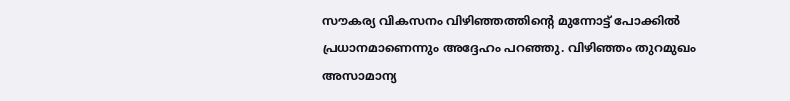സൗകര്യ വികസനം വിഴിഞ്ഞത്തിന്റെ മുന്നോട്ട് പോക്കിൽ പ്രധാനമാണെന്നും അദ്ദേഹം പറഞ്ഞു. വിഴിഞ്ഞം തുറമുഖം അസാമാന്യ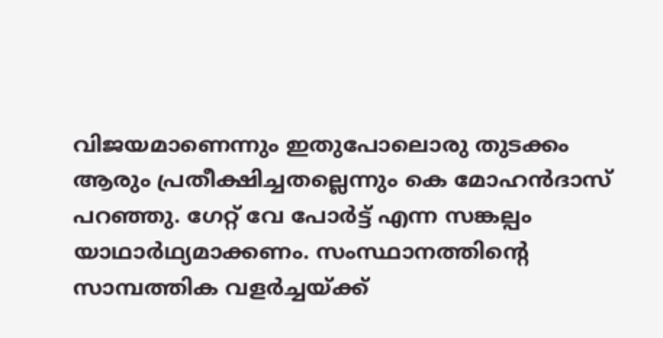വിജയമാണെന്നും ഇതുപോലൊരു തുടക്കം ആരും പ്രതീക്ഷിച്ചതല്ലെന്നും കെ മോഹൻദാസ് പറഞ്ഞു. ഗേറ്റ് വേ പോർട്ട് എന്ന സങ്കല്പം യാഥാർഥ്യമാക്കണം. സംസ്ഥാനത്തിന്റെ സാമ്പത്തിക വളർച്ചയ്ക്ക്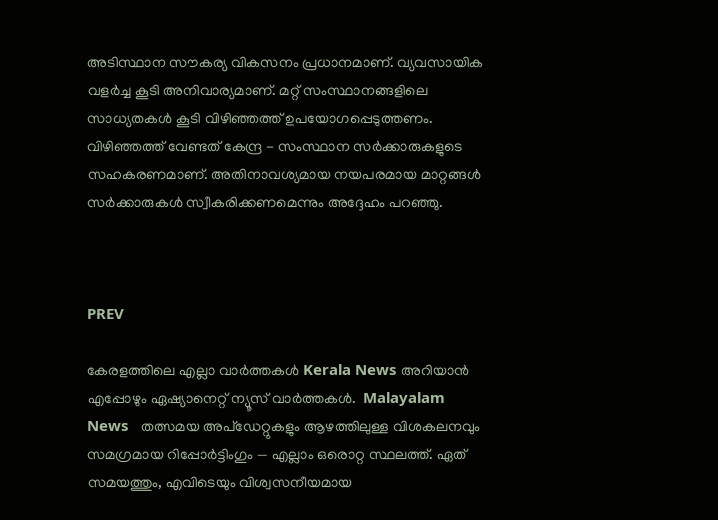അടിസ്ഥാന സൗകര്യ വികസനം പ്രധാനമാണ്. വ്യവസായിക വളർച്ച കൂടി അനിവാര്യമാണ്. മറ്റ് സംസ്ഥാനങ്ങളിലെ സാധ്യതകൾ കൂടി വിഴിഞ്ഞത്ത് ഉപയോഗപ്പെടുത്തണം. വിഴിഞ്ഞത്ത് വേണ്ടത് കേന്ദ്ര - സംസ്ഥാന സർക്കാരുകളുടെ സഹകരണമാണ്. അതിനാവശ്യമായ നയപരമായ മാറ്റങ്ങൾ സർക്കാരുകൾ സ്വീകരിക്കണമെന്നും അദ്ദേഹം പറഞ്ഞു.



PREV

കേരളത്തിലെ എല്ലാ വാർത്തകൾ Kerala News അറിയാൻ  എപ്പോഴും ഏഷ്യാനെറ്റ് ന്യൂസ് വാർത്തകൾ.  Malayalam News   തത്സമയ അപ്‌ഡേറ്റുകളും ആഴത്തിലുള്ള വിശകലനവും സമഗ്രമായ റിപ്പോർട്ടിംഗും — എല്ലാം ഒരൊറ്റ സ്ഥലത്ത്. ഏത് സമയത്തും, എവിടെയും വിശ്വസനീയമായ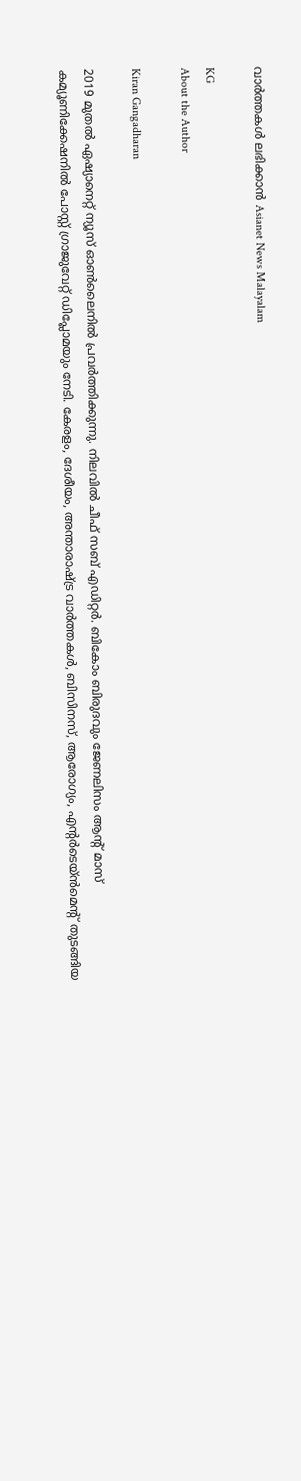വാർത്തകൾ ലഭിക്കാൻ Asianet News Malayalam

KG
About the Author

Kiran Gangadharan

2019 മുതല്‍ ഏഷ്യാനെറ്റ് ന്യൂസ് ഓണ്‍ലൈനില്‍ പ്രവര്‍ത്തിക്കുന്നു. നിലവില്‍ ചീഫ് സബ് എഡിറ്റർ. ബികോം ബിരുദവും ജേണലിസം ആൻ്റ് മാസ് കമ്യൂണിക്കേഷനിൽ പോസ്റ്റ് ഗ്രാജുവേറ്റ് ഡിപ്ലോമയും നേടി. കേരളം, ദേശീയം, അന്താരാഷ്ട്ര വാര്‍ത്തകള്‍, ബിസിനസ്, ആരോഗ്യം, എന്റർടെയ്ൻമെൻ്റ് തുടങ്ങിയ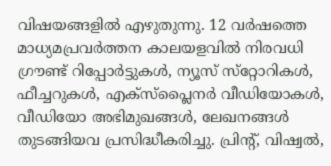വിഷയങ്ങളില്‍ എഴുതുന്നു. 12 വര്‍ഷത്തെ മാധ്യമപ്രവര്‍ത്തന കാലയളവില്‍ നിരവധി ഗ്രൗണ്ട് റിപ്പോര്‍ട്ടുകള്‍, ന്യൂസ് സ്‌റ്റോറികള്‍, ഫീച്ചറുകള്‍, എക്‌സ്‌പ്ലൈന‍ർ വീഡിയോകൾ, വീഡിയോ അഭിമുഖങ്ങള്‍, ലേഖനങ്ങള്‍ തുടങ്ങിയവ പ്രസിദ്ധീകരിച്ചു. പ്രിന്റ്, വിഷ്വല്‍,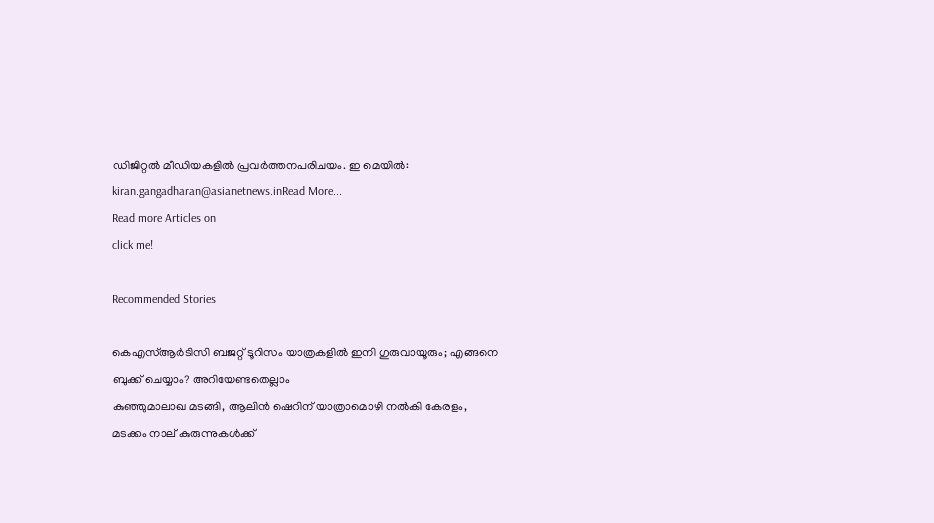ഡിജിറ്റല്‍ മീഡിയകളില്‍ പ്രവര്‍ത്തനപരിചയം. ഇ മെയില്‍: kiran.gangadharan@asianetnews.inRead More...
Read more Articles on
click me!

Recommended Stories

കെഎസ്ആർടിസി ബജറ്റ് ടൂറിസം യാത്രകളിൽ ഇനി ഗുരുവായൂരും; എങ്ങനെ ബുക്ക് ചെയ്യാം? അറിയേണ്ടതെല്ലാം
കുഞ്ഞുമാലാഖ മടങ്ങി, ആലിൻ ഷെറിന് യാത്രാമൊഴി നൽകി കേരളം, മടക്കം നാല് കുരുന്നുകൾക്ക്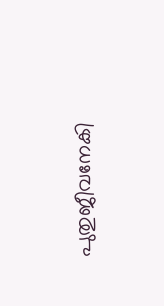പുതുജീവനേകി